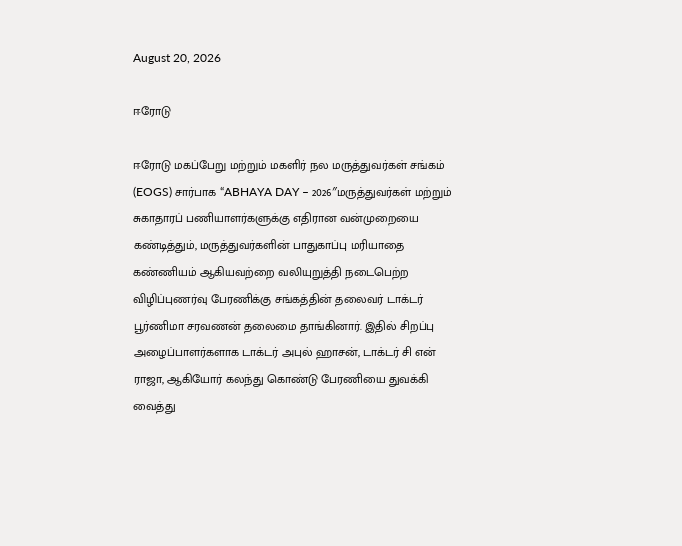August 20, 2026

ஈரோடு

ஈரோடு மகப்பேறு மற்றும் மகளிர் நல மருத்துவர்கள் சங்கம் (EOGS) சார்பாக “ABHAYA DAY – 2026″மருத்துவர்கள் மற்றும் சுகாதாரப் பணியாளர்களுக்கு எதிரான வன்முறையை கண்டித்தும், மருத்துவர்களின் பாதுகாப்பு மரியாதை கண்ணியம் ஆகியவற்றை வலியுறுத்தி நடைபெற்ற விழிப்புணர்வு பேரணிக்கு சங்கத்தின் தலைவர் டாக்டர் பூர்ணிமா சரவணன் தலைமை தாங்கினார். இதில் சிறப்பு அழைப்பாளர்களாக டாக்டர் அபுல் ஹாசன், டாக்டர் சி என் ராஜா, ஆகியோர் கலந்து கொண்டு பேரணியை துவக்கி வைத்து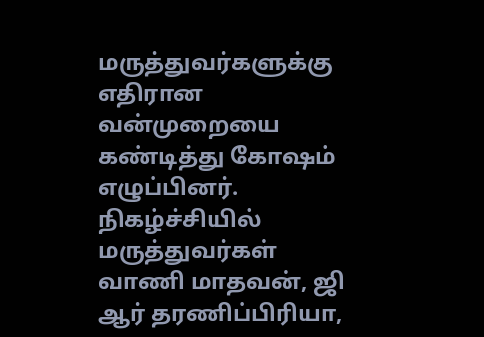மருத்துவர்களுக்கு எதிரான வன்முறையை கண்டித்து கோஷம் எழுப்பினர். நிகழ்ச்சியில் மருத்துவர்கள் வாணி மாதவன், ஜி ஆர் தரணிப்பிரியா,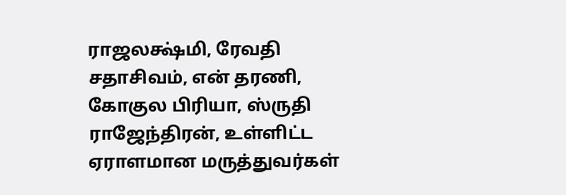ராஜலக்ஷ்மி, ரேவதி சதாசிவம், என் தரணி, கோகுல பிரியா, ஸ்ருதி ராஜேந்திரன், உள்ளிட்ட ஏராளமான மருத்துவர்கள்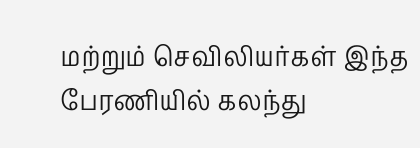மற்றும் செவிலியர்கள் இந்த பேரணியில் கலந்து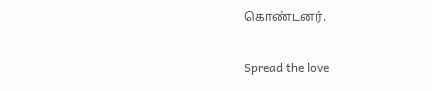கொண்டனர்.

Spread the love